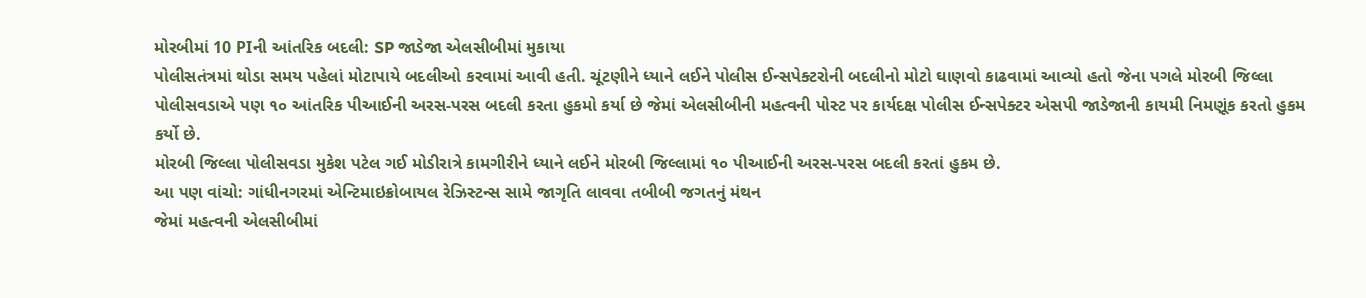મોરબીમાં 10 PIની આંતરિક બદલી: SP જાડેજા એલસીબીમાં મુકાયા
પોલીસતંત્રમાં થોડા સમય પહેલાં મોટાપાયે બદલીઓ કરવામાં આવી હતી. ચૂંટણીને ધ્યાને લઈને પોલીસ ઈન્સપેક્ટરોની બદલીનો મોટો ઘાણવો કાઢવામાં આવ્યો હતો જેના પગલે મોરબી જિલ્લા પોલીસવડાએ પણ ૧૦ આંતરિક પીઆઈની અરસ-પરસ બદલી કરતા હુકમો કર્યા છે જેમાં એલસીબીની મહત્વની પોસ્ટ પર કાર્યદક્ષ પોલીસ ઈન્સપેક્ટર એસપી જાડેજાની કાયમી નિમણૂંક કરતો હુકમ કર્યો છે.
મોરબી જિલ્લા પોલીસવડા મુકેશ પટેલ ગઈ મોડીરાત્રે કામગીરીને ધ્યાને લઈને મોરબી જિલ્લામાં ૧૦ પીઆઈની અરસ-પરસ બદલી કરતાં હુકમ છે.
આ પણ વાંચો: ગાંધીનગરમાં એન્ટિમાઇક્રોબાયલ રેઝિસ્ટન્સ સામે જાગૃતિ લાવવા તબીબી જગતનું મંથન
જેમાં મહત્વની એલસીબીમાં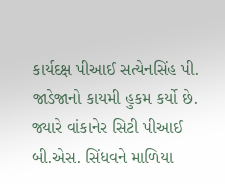કાર્યદક્ષ પીઆઈ સત્યેનસિંહ પી. જાડેજાનો કાયમી હુકમ કર્યો છે. જ્યારે વાંકાનેર સિટી પીઆઈ બી.એસ. સિંધવને માળિયા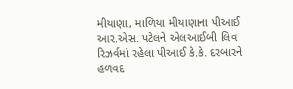મીયાણા, માળિયા મીયાણાના પીઆઈ આર.એસ. પટેલને એલઆઈબી લિવ રિઝર્વમાં રહેલા પીઆઈ કે.કે. દરબારને હળવદ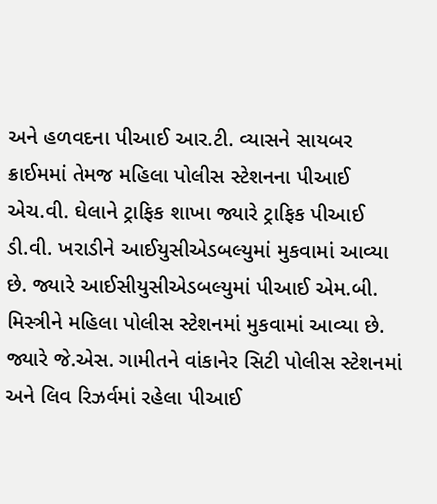અને હળવદના પીઆઈ આર.ટી. વ્યાસને સાયબર ક્રાઈમમાં તેમજ મહિલા પોલીસ સ્ટેશનના પીઆઈ એચ.વી. ઘેલાને ટ્રાફિક શાખા જ્યારે ટ્રાફિક પીઆઈ ડી.વી. ખરાડીને આઈયુસીએડબલ્યુમાં મુકવામાં આવ્યા છે. જ્યારે આઈસીયુસીએડબલ્યુમાં પીઆઈ એમ.બી. મિસ્ત્રીને મહિલા પોલીસ સ્ટેશનમાં મુકવામાં આવ્યા છે.
જ્યારે જે.એસ. ગામીતને વાંકાનેર સિટી પોલીસ સ્ટેશનમાં અને લિવ રિઝર્વમાં રહેલા પીઆઈ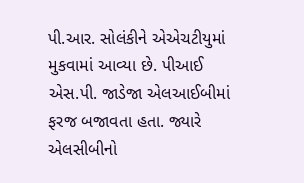પી.આર. સોલંકીને એએચટીયુમાં મુકવામાં આવ્યા છે. પીઆઈ એસ.પી. જાડેજા એલઆઈબીમાં ફરજ બજાવતા હતા. જ્યારે એલસીબીનો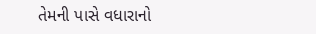તેમની પાસે વધારાનો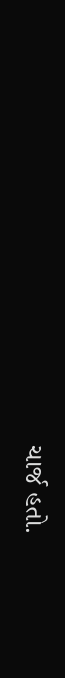ચાર્જ હતો.